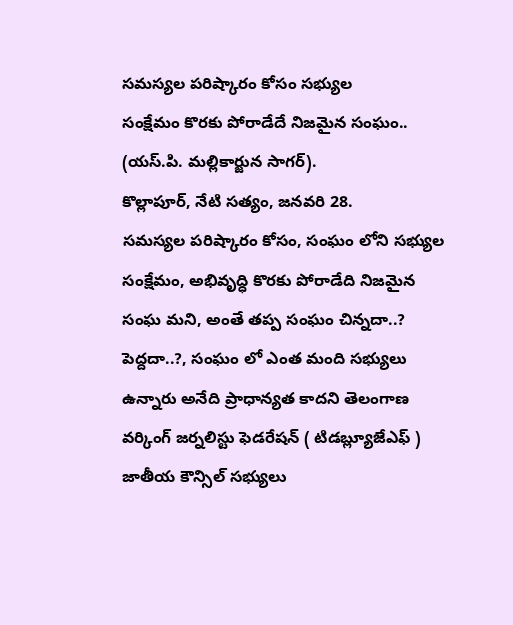సమస్యల పరిష్కారం కోసం సభ్యుల
సంక్షేమం కొరకు పోరాడేదే నిజమైన సంఘం..
(యస్.పి. మల్లికార్జున సాగర్).
కొల్లాపూర్, నేటి సత్యం, జనవరి 28.
సమస్యల పరిష్కారం కోసం, సంఘం లోని సభ్యుల సంక్షేమం, అభివృద్ధి కొరకు పోరాడేది నిజమైన సంఘ మని, అంతే తప్ప సంఘం చిన్నదా..? పెద్దదా..?, సంఘం లో ఎంత మంది సభ్యులు ఉన్నారు అనేది ప్రాధాన్యత కాదని తెలంగాణ వర్కింగ్ జర్నలిస్టు ఫెడరేషన్ ( టిడబ్ల్యూజేఎఫ్ )
జాతీయ కౌన్సిల్ సభ్యులు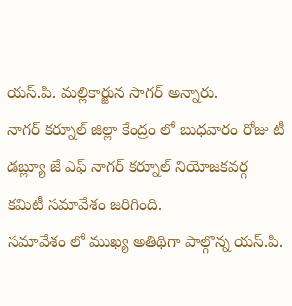యస్.పి. మల్లికార్జున సాగర్ అన్నారు.
నాగర్ కర్నూల్ జిల్లా కేంద్రం లో బుధవారం రోజు టీ డబ్ల్యూ జే ఎఫ్ నాగర్ కర్నూల్ నియోజకవర్గ కమిటీ సమావేశం జరిగింది.
సమావేశం లో ముఖ్య అతిథిగా పాల్గొన్న యస్.పి.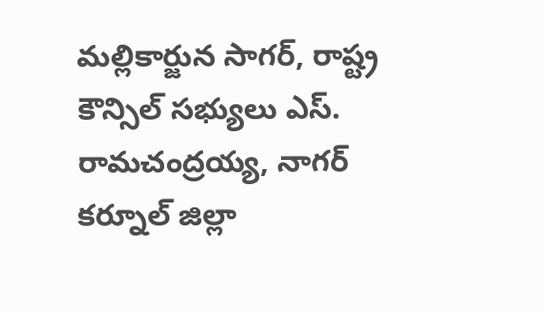మల్లికార్జున సాగర్, రాష్ట్ర కౌన్సిల్ సభ్యులు ఎస్. రామచంద్రయ్య, నాగర్ కర్నూల్ జిల్లా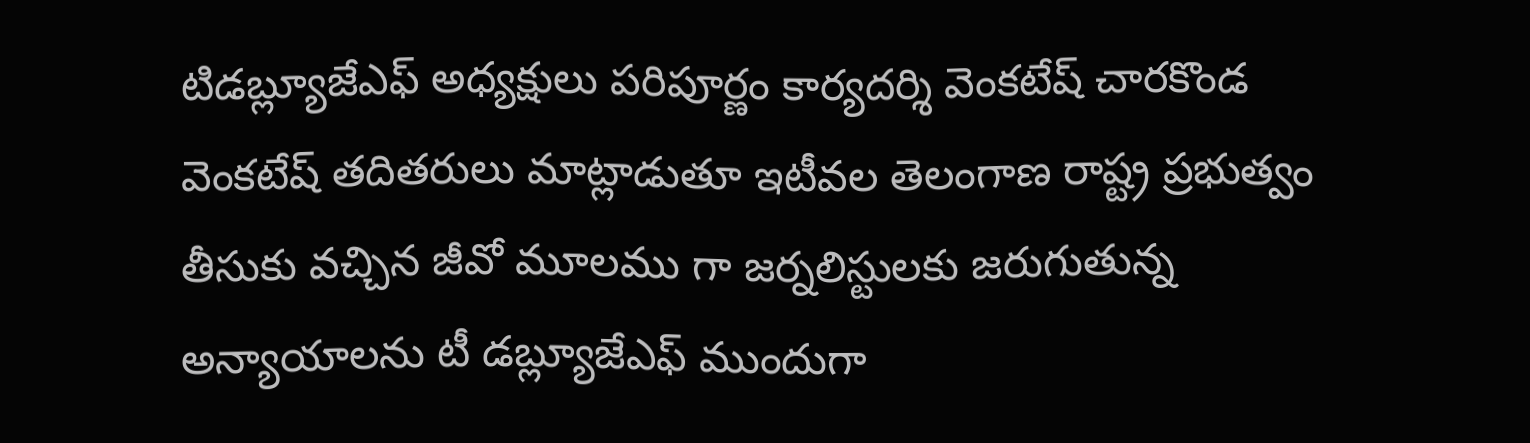టిడబ్ల్యూజేఎఫ్ అధ్యక్షులు పరిపూర్ణం కార్యదర్శి వెంకటేష్ చారకొండ వెంకటేష్ తదితరులు మాట్లాడుతూ ఇటీవల తెలంగాణ రాష్ట్ర ప్రభుత్వం తీసుకు వచ్చిన జీవో మూలము గా జర్నలిస్టులకు జరుగుతున్న అన్యాయాలను టీ డబ్ల్యూజేఎఫ్ ముందుగా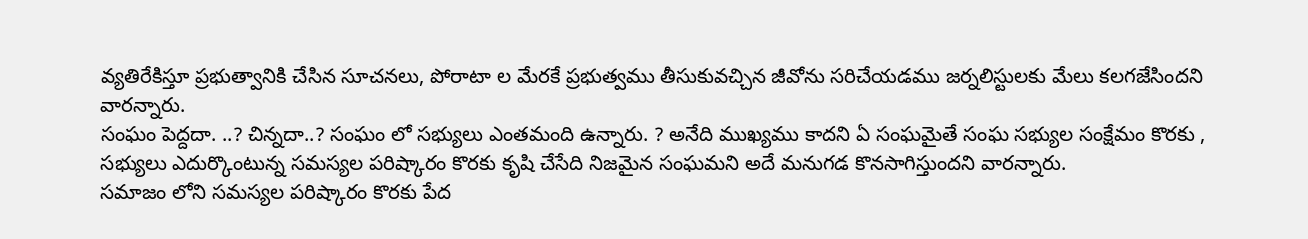వ్యతిరేకిస్తూ ప్రభుత్వానికి చేసిన సూచనలు, పోరాటా ల మేరకే ప్రభుత్వము తీసుకువచ్చిన జీవోను సరిచేయడము జర్నలిస్టులకు మేలు కలగజేసిందని వారన్నారు.
సంఘం పెద్దదా. ..? చిన్నదా..? సంఘం లో సభ్యులు ఎంతమంది ఉన్నారు. ? అనేది ముఖ్యము కాదని ఏ సంఘమైతే సంఘ సభ్యుల సంక్షేమం కొరకు , సభ్యులు ఎదుర్కొంటున్న సమస్యల పరిష్కారం కొరకు కృషి చేసేది నిజమైన సంఘమని అదే మనుగడ కొనసాగిస్తుందని వారన్నారు.
సమాజం లోని సమస్యల పరిష్కారం కొరకు పేద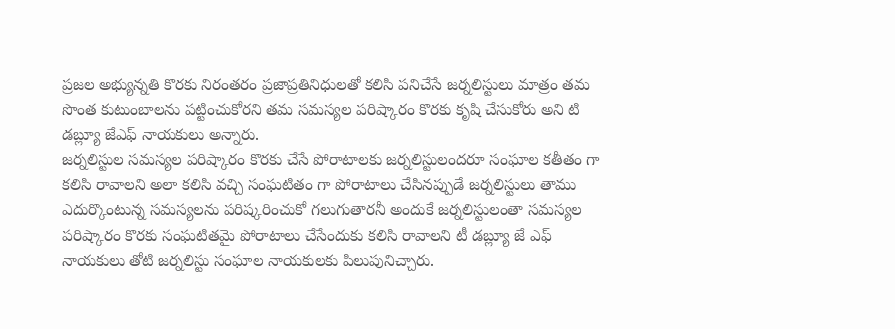ప్రజల అభ్యున్నతి కొరకు నిరంతరం ప్రజాప్రతినిధులతో కలిసి పనిచేసే జర్నలిస్టులు మాత్రం తమ సొంత కుటుంబాలను పట్టించుకోరని తమ సమస్యల పరిష్కారం కొరకు కృషి చేసుకోరు అని టి డబ్ల్యూ జేఎఫ్ నాయకులు అన్నారు.
జర్నలిస్టుల సమస్యల పరిష్కారం కొరకు చేసే పోరాటాలకు జర్నలిస్టులందరూ సంఘాల కతీతం గా కలిసి రావాలని అలా కలిసి వచ్చి సంఘటితం గా పోరాటాలు చేసినప్పుడే జర్నలిస్టులు తాము ఎదుర్కొంటున్న సమస్యలను పరిష్కరించుకో గలుగుతారనీ అందుకే జర్నలిస్టులంతా సమస్యల పరిష్కారం కొరకు సంఘటితమై పోరాటాలు చేసేందుకు కలిసి రావాలని టీ డబ్ల్యూ జే ఎఫ్ నాయకులు తోటి జర్నలిస్టు సంఘాల నాయకులకు పిలుపునిచ్చారు.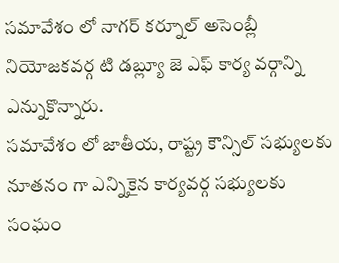సమావేశం లో నాగర్ కర్నూల్ అసెంబ్లీ నియోజకవర్గ టి డబ్ల్యూ జె ఎఫ్ కార్య వర్గాన్ని ఎన్నుకొన్నారు.
సమావేశం లో జాతీయ, రాష్ట్ర కౌన్సిల్ సభ్యులకు నూతనం గా ఎన్నికైన కార్యవర్గ సభ్యులకు సంఘం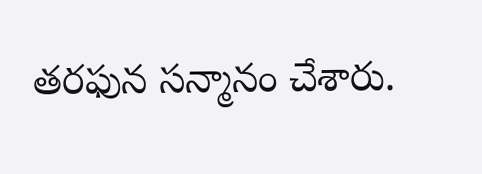తరఫున సన్మానం చేశారు.